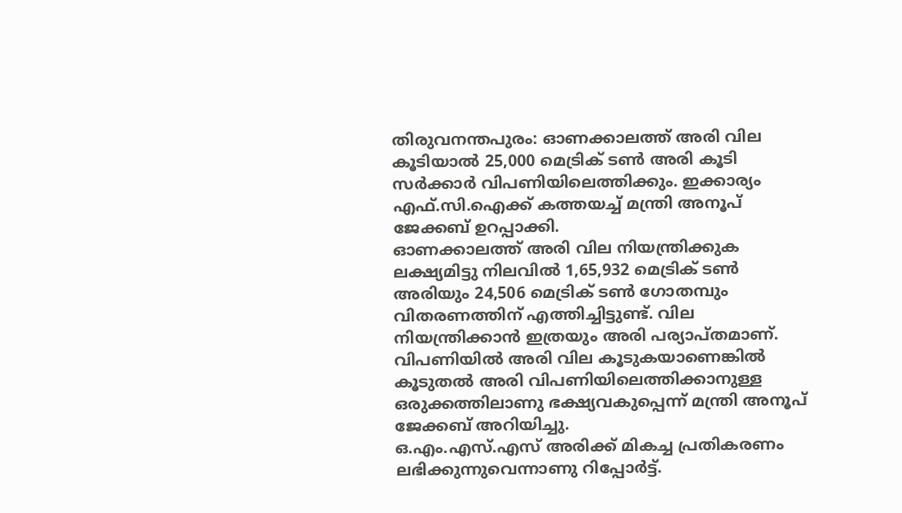തിരുവനന്തപുരം: ഓണക്കാലത്ത് അരി വില കൂടിയാൽ 25,000 മെട്രിക് ടൺ അരി കൂടി സർക്കാർ വിപണിയിലെത്തിക്കും. ഇക്കാര്യം എഫ്.സി.ഐക്ക് കത്തയച്ച് മന്ത്രി അനൂപ് ജേക്കബ് ഉറപ്പാക്കി.
ഓണക്കാലത്ത് അരി വില നിയന്ത്രിക്കുക ലക്ഷ്യമിട്ടു നിലവിൽ 1,65,932 മെട്രിക് ടൺ അരിയും 24,506 മെട്രിക് ടൺ ഗോതമ്പും വിതരണത്തിന് എത്തിച്ചിട്ടുണ്ട്. വില നിയന്ത്രിക്കാൻ ഇത്രയും അരി പര്യാപ്തമാണ്. വിപണിയിൽ അരി വില കൂടുകയാണെങ്കിൽ കൂടുതൽ അരി വിപണിയിലെത്തിക്കാനുള്ള ഒരുക്കത്തിലാണു ഭക്ഷ്യവകുപ്പെന്ന് മന്ത്രി അനൂപ് ജേക്കബ് അറിയിച്ചു.
ഒ.എം.എസ്.എസ് അരിക്ക് മികച്ച പ്രതികരണം ലഭിക്കുന്നുവെന്നാണു റിപ്പോർട്ട്.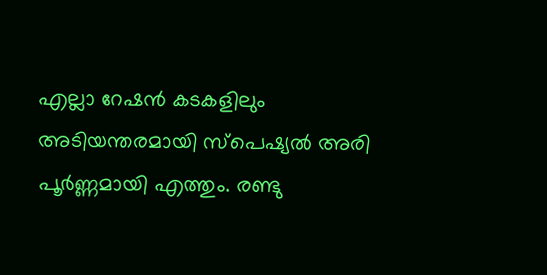എല്ലാ റേഷൻ കടകളിലും അടിയന്തരമായി സ്പെഷ്യൽ അരി പൂർണ്ണമായി എത്തും. രണ്ടു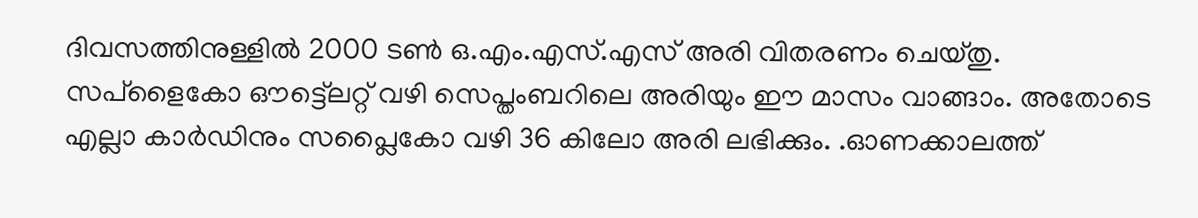ദിവസത്തിനുള്ളിൽ 2000 ടൺ ഒ.എം.എസ്.എസ് അരി വിതരണം ചെയ്തു. സപ്ളൈകോ ഔട്ട്ലെറ്റ് വഴി സെപ്തംബറിലെ അരിയും ഈ മാസം വാങ്ങാം. അതോടെ എല്ലാ കാർഡിനും സപ്ലൈകോ വഴി 36 കിലോ അരി ലഭിക്കും. .ഓണക്കാലത്ത്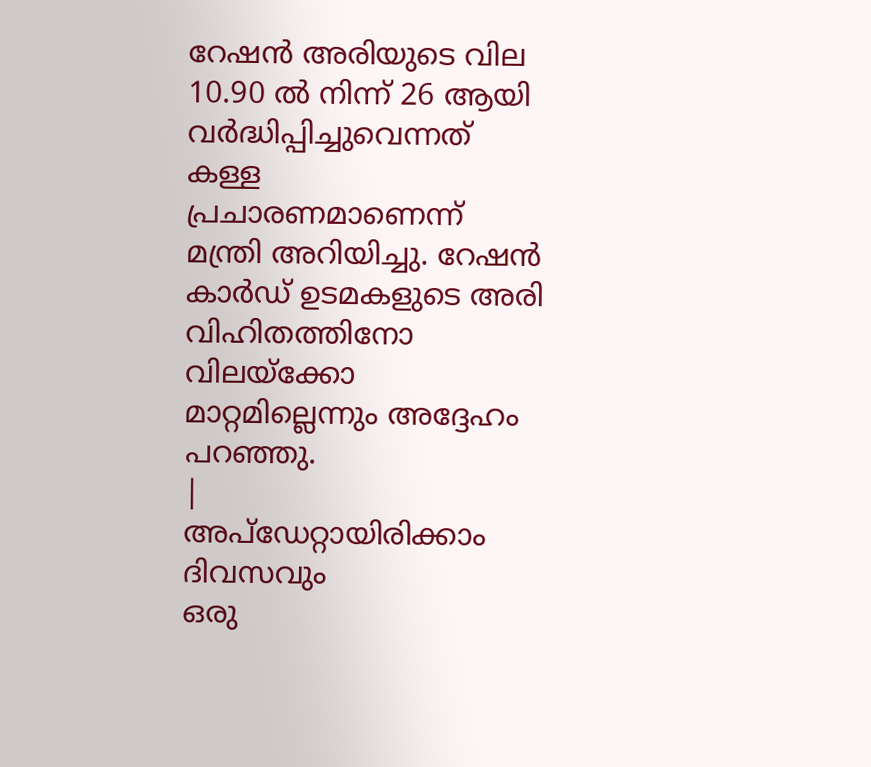റേഷൻ അരിയുടെ വില 10.90 ൽ നിന്ന് 26 ആയി വർദ്ധിപ്പിച്ചുവെന്നത് കള്ള പ്രചാരണമാണെന്ന് മന്ത്രി അറിയിച്ചു. റേഷൻ കാർഡ് ഉടമകളുടെ അരി വിഹിതത്തിനോ വിലയ്ക്കോ മാറ്റമില്ലെന്നും അദ്ദേഹം പറഞ്ഞു.
|
അപ്ഡേറ്റായിരിക്കാം ദിവസവും
ഒരു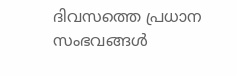ദിവസത്തെ പ്രധാന സംഭവങ്ങൾ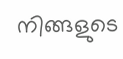നിങ്ങളുടെ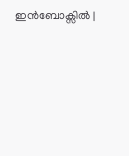ഇൻബോക്സിൽ |